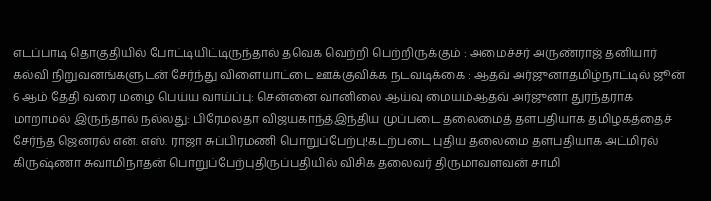எடப்பாடி தொகுதியில் போட்டியிட்டிருந்தால் தவெக வெற்றி பெற்றிருக்கும் : அமைச்சர் அருண்ராஜ் தனியார் கல்வி நிறுவனங்களுடன் சேர்ந்து விளையாட்டை ஊக்குவிக்க நடவடிக்கை : ஆதவ் அர்ஜுனாதமிழ்நாட்டில் ஜூன் 6 ஆம் தேதி வரை மழை பெய்ய வாய்ப்பு: சென்னை வானிலை ஆய்வு மையம்ஆதவ் அர்ஜுனா துரந்தராக மாறாமல் இருந்தால் நல்லது: பிரேமலதா விஜயகாந்த்இந்திய முப்படை தலைமைத் தளபதியாக தமிழகத்தைச் சேர்ந்த ஜெனரல் என். எஸ். ராஜா சுப்பிரமணி பொறுப்பேற்பு!கடற்படை புதிய தலைமை தளபதியாக அட்மிரல் கிருஷ்ணா சுவாமிநாதன் பொறுப்பேற்புதிருப்பதியில் விசிக தலைவர் திருமாவளவன் சாமி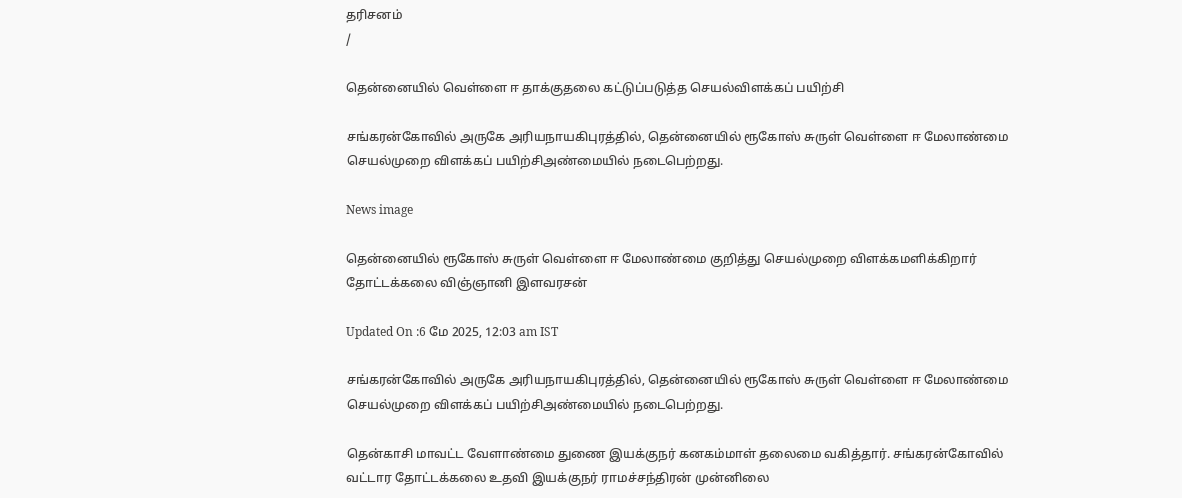தரிசனம்
/

தென்னையில் வெள்ளை ஈ தாக்குதலை கட்டுப்படுத்த செயல்விளக்கப் பயிற்சி

சங்கரன்கோவில் அருகே அரியநாயகிபுரத்தில், தென்னையில் ரூகோஸ் சுருள் வெள்ளை ஈ மேலாண்மை செயல்முறை விளக்கப் பயிற்சிஅண்மையில் நடைபெற்றது.

News image

தென்னையில் ரூகோஸ் சுருள் வெள்ளை ஈ மேலாண்மை குறித்து செயல்முறை விளக்கமளிக்கிறார் தோட்டக்கலை விஞ்ஞானி இளவரசன்

Updated On :6 மே 2025, 12:03 am IST

சங்கரன்கோவில் அருகே அரியநாயகிபுரத்தில், தென்னையில் ரூகோஸ் சுருள் வெள்ளை ஈ மேலாண்மை செயல்முறை விளக்கப் பயிற்சிஅண்மையில் நடைபெற்றது.

தென்காசி மாவட்ட வேளாண்மை துணை இயக்குநர் கனகம்மாள் தலைமை வகித்தார். சங்கரன்கோவில் வட்டார தோட்டக்கலை உதவி இயக்குநர் ராமச்சந்திரன் முன்னிலை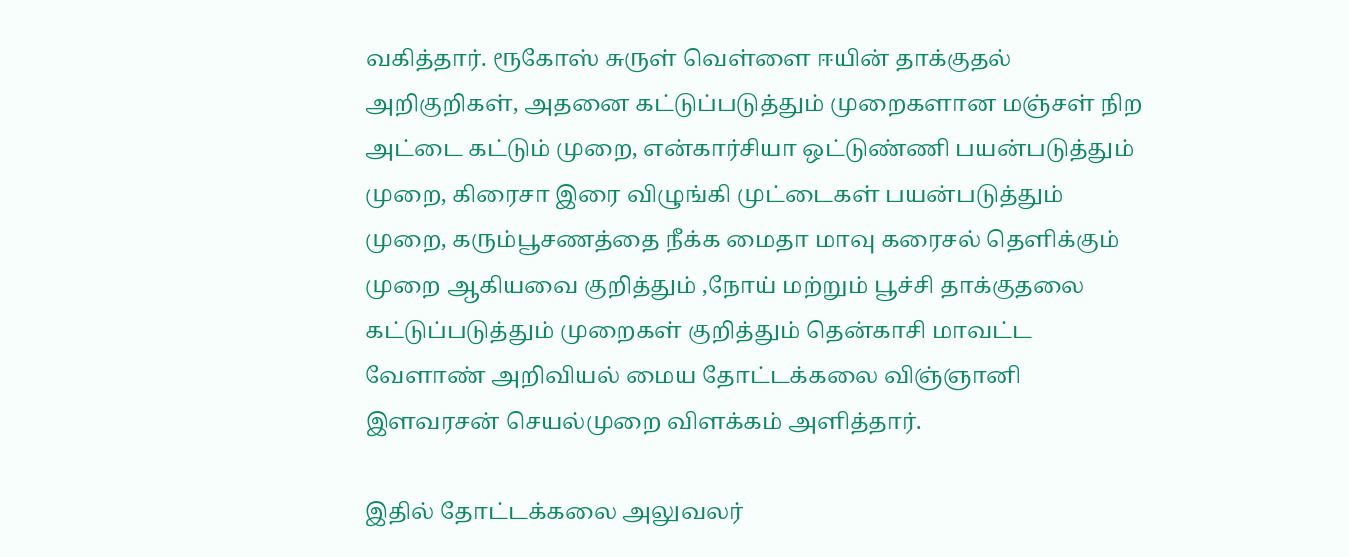வகித்தார். ரூகோஸ் சுருள் வெள்ளை ஈயின் தாக்குதல் அறிகுறிகள், அதனை கட்டுப்படுத்தும் முறைகளான மஞ்சள் நிற அட்டை கட்டும் முறை, என்கார்சியா ஒட்டுண்ணி பயன்படுத்தும் முறை, கிரைசா இரை விழுங்கி முட்டைகள் பயன்படுத்தும் முறை, கரும்பூசணத்தை நீக்க மைதா மாவு கரைசல் தெளிக்கும் முறை ஆகியவை குறித்தும் ,நோய் மற்றும் பூச்சி தாக்குதலை கட்டுப்படுத்தும் முறைகள் குறித்தும் தென்காசி மாவட்ட வேளாண் அறிவியல் மைய தோட்டக்கலை விஞ்ஞானி இளவரசன் செயல்முறை விளக்கம் அளித்தார்.

இதில் தோட்டக்கலை அலுவலர்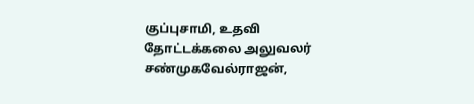குப்புசாமி, உதவி தோட்டக்கலை அலுவலர் சண்முகவேல்ராஜன்,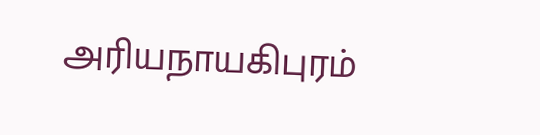அரியநாயகிபுரம்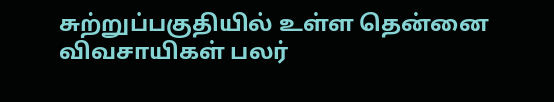சுற்றுப்பகுதியில் உள்ள தென்னை விவசாயிகள் பலர்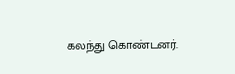கலந்து கொண்டனர்.